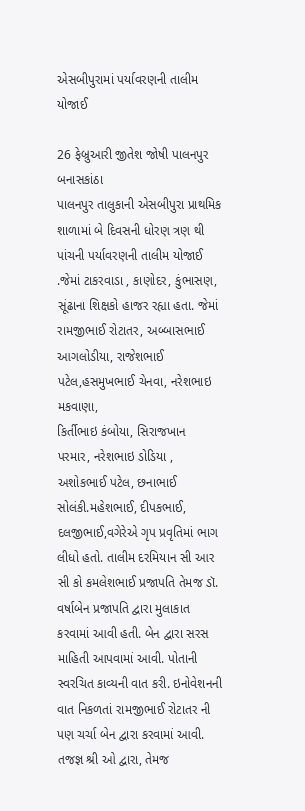એસબીપુરામાં પર્યાવરણની તાલીમ યોજાઈ

26 ફેબ્રુઆરી જીતેશ જોષી પાલનપુર બનાસકાંઠા
પાલનપુર તાલુકાની એસબીપુરા પ્રાથમિક શાળામાં બે દિવસની ધોરણ ત્રણ થી પાંચની પર્યાવરણની તાલીમ યોજાઈ .જેમાં ટાકરવાડા , કાણોદર, કુંભાસણ, સૂંઢાના શિક્ષકો હાજર રહ્યા હતા. જેમાં રામજીભાઈ રોટાતર, અબ્બાસભાઈ આગલોડીયા, રાજેશભાઈ પટેલ,હસમુખભાઈ ચેનવા, નરેશભાઇ મકવાણા,
કિર્તીભાઇ કંબોયા, સિરાજખાન પરમાર, નરેશભાઇ ડોડિયા , અશોકભાઈ પટેલ, છનાભાઈ સોલંકી.મહેશભાઈ, દીપકભાઈ, દલજીભાઈ,વગેરેએ ગૃપ પ્રવૃતિમાં ભાગ લીધો હતો. તાલીમ દરમિયાન સી આર સી કો કમલેશભાઈ પ્રજાપતિ તેમજ ડૉ. વર્ષાબેન પ્રજાપતિ દ્વારા મુલાકાત કરવામાં આવી હતી. બેન દ્વારા સરસ માહિતી આપવામાં આવી. પોતાની સ્વરચિત કાવ્યની વાત કરી. ઇનોવેશનની વાત નિકળતાં રામજીભાઈ રોટાતર ની પણ ચર્ચા બેન દ્વારા કરવામાં આવી. તજજ્ઞ શ્રી ઓ દ્વારા, તેમજ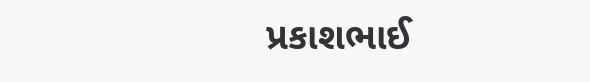પ્રકાશભાઈ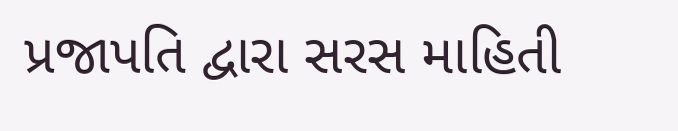પ્રજાપતિ દ્વારા સરસ માહિતી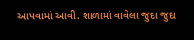આપવામાં આવી. શાળામાં વાવેલા જુદા જુદા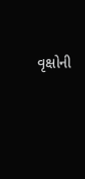વૃક્ષોની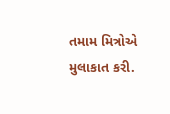તમામ મિત્રોએ મુલાકાત કરી.